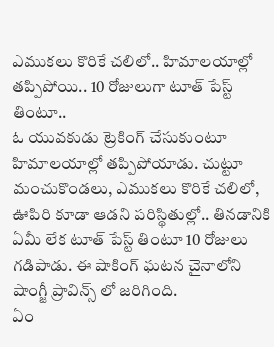ఎముకలు కొరికే చలిలో.. హిమాలయాల్లో తప్పిపోయి.. 10 రోజులుగా టూత్ పేస్ట్ తింటూ..
ఓ యువకుడు ట్రెకింగ్ చేసుకుంటూ హిమాలయాల్లో తప్పిపోయాడు. చుట్టూ మంచుకొండలు, ఎముకలు కొరికే చలిలో, ఊపిరి కూడా ఆడని పరిస్థితుల్లో.. తినడానికి ఏమీ లేక టూత్ పేస్ట్ తింటూ 10 రోజులు గడిపాడు. ఈ షాకింగ్ ఘటన చైనాలోని షాంగ్జీ ప్రావిన్స్ లో జరిగింది.
ఏం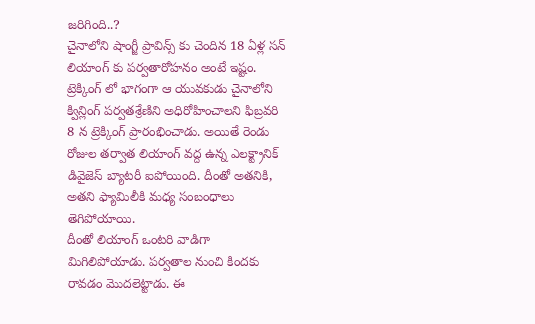జరిగింది..?
చైనాలోని షాంగ్జీ ప్రావిన్స్ కు చెందిన 18 ఏళ్ల సన్ లియాంగ్ కు పర్వతారోహనం అంటే ఇష్టం. ట్రెక్కింగ్ లో భాగంగా ఆ యువకుడు చైనాలోని క్విన్లింగ్ పర్వతశ్రేణిని అధిరోహించాలని ఫిబ్రవరి 8 న ట్రెక్కింగ్ ప్రారంభించాడు. అయితే రెండు రోజుల తర్వాత లియాంగ్ వద్ద ఉన్న ఎలక్ట్రానిక్ డివైజెస్ బ్యాటరీ ఐపోయింది. దీంతో అతనికి, అతని ఫ్యామిలీకి మధ్య సంబంధాలు తెగిపోయాయి.
దీంతో లియాంగ్ ఒంటరి వాడిగా మిగిలిపోయాడు. పర్వతాల నుంచి కిందకు రావడం మొదలెట్టాడు. ఈ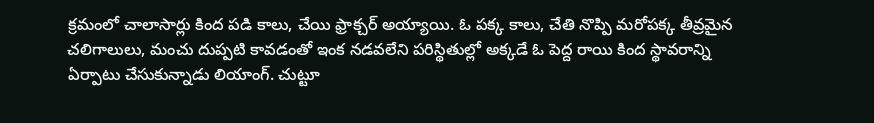క్రమంలో చాలాసార్లు కింద పడి కాలు, చేయి ఫ్రాక్చర్ అయ్యాయి. ఓ పక్క కాలు, చేతి నొప్పి మరోపక్క తీవ్రమైన చలిగాలులు, మంచు దుప్పటి కావడంతో ఇంక నడవలేని పరిస్థితుల్లో అక్కడే ఓ పెద్ద రాయి కింద స్థావరాన్ని ఏర్పాటు చేసుకున్నాడు లియాంగ్. చుట్టూ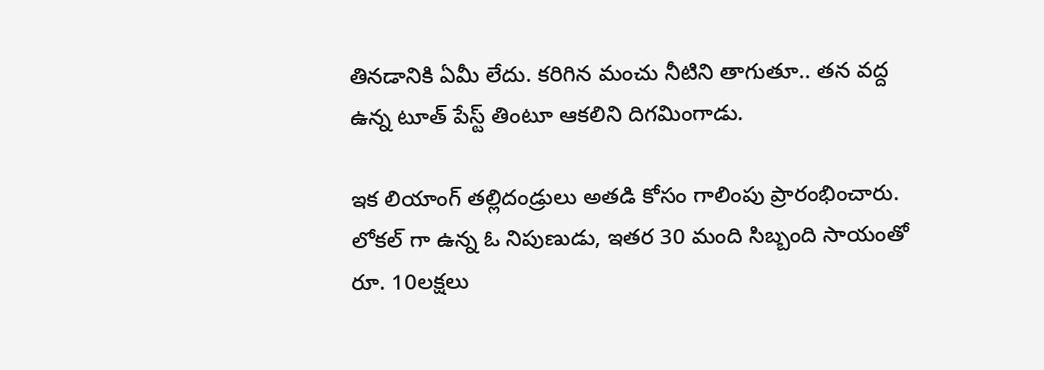తినడానికి ఏమీ లేదు. కరిగిన మంచు నీటిని తాగుతూ.. తన వద్ద ఉన్న టూత్ పేస్ట్ తింటూ ఆకలిని దిగమింగాడు.

ఇక లియాంగ్ తల్లిదండ్రులు అతడి కోసం గాలింపు ప్రారంభించారు. లోకల్ గా ఉన్న ఓ నిపుణుడు, ఇతర 30 మంది సిబ్బంది సాయంతో రూ. 10లక్షలు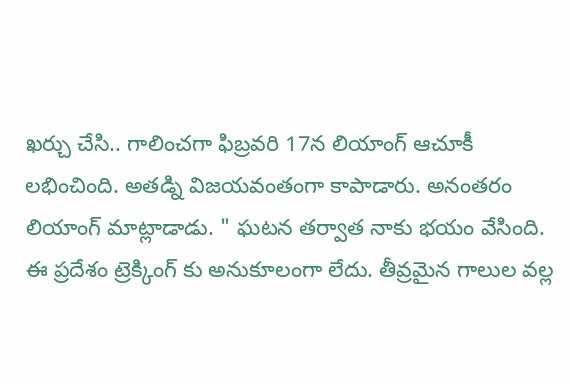ఖర్చు చేసి.. గాలించగా ఫిబ్రవరి 17న లియాంగ్ ఆచూకీ లభించింది. అతడ్ని విజయవంతంగా కాపాడారు. అనంతరం లియాంగ్ మాట్లాడాడు. " ఘటన తర్వాత నాకు భయం వేసింది. ఈ ప్రదేశం ట్రెక్కింగ్ కు అనుకూలంగా లేదు. తీవ్రమైన గాలుల వల్ల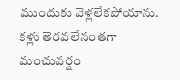ముందుకు వెళ్లలేకపోయాను. కళ్లు తెరవలేనంతగా మంచువర్షం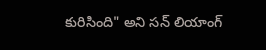కురిసింది" అని సన్ లియాంగ్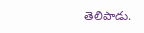తెలిపాడు.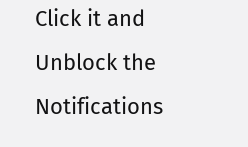Click it and Unblock the Notifications